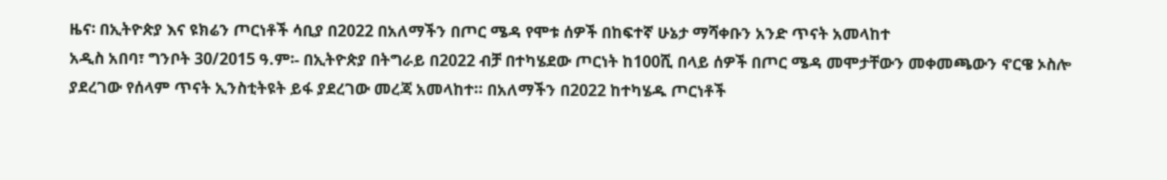ዜና፡ በኢትዮጵያ እና ዩክሬን ጦርነቶች ሳቢያ በ2022 በአለማችን በጦር ሜዳ የሞቱ ሰዎች በከፍተኛ ሁኔታ ማሻቀቡን አንድ ጥናት አመላከተ
አዲስ አበባ፣ ግንቦት 30/2015 ዓ.ም፡- በኢትዮጵያ በትግራይ በ2022 ብቻ በተካሄደው ጦርነት ከ100ሺ በላይ ሰዎች በጦር ሜዳ መሞታቸውን መቀመጫውን ኖርዌ ኦስሎ ያደረገው የሰላም ጥናት ኢንስቲትዩት ይፋ ያደረገው መረጃ አመላከተ። በአለማችን በ2022 ከተካሄዱ ጦርነቶች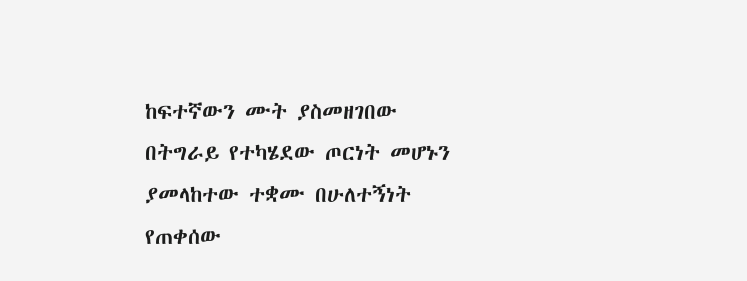ከፍተኛውን ሙት ያስመዘገበው በትግራይ የተካሄደው ጦርነት መሆኑን ያመላከተው ተቋሙ በሁለተኝነት የጠቀሰው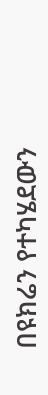በዩክሬን የተካሄደውን